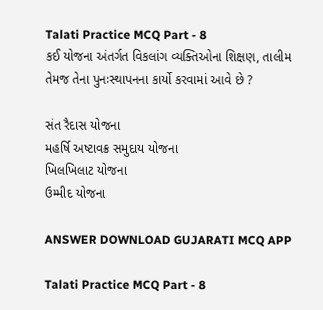Talati Practice MCQ Part - 8
કઈ યોજના અંતર્ગત વિકલાંગ વ્યક્તિઓના શિક્ષણ, તાલીમ તેમજ તેના પુનઃસ્થાપનના કાર્યો કરવામાં આવે છે ?

સંત રૈદાસ યોજના
મહર્ષિ અષ્ટાવક્ર સમુદાય યોજના
ખિલખિલાટ યોજના
ઉમ્મીદ યોજના

ANSWER DOWNLOAD GUJARATI MCQ APP

Talati Practice MCQ Part - 8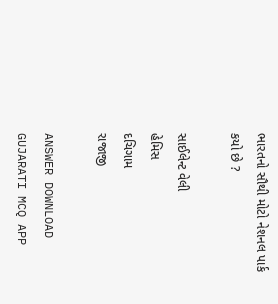ભારતનો સૌથી મોટો નેશનલ પાર્ક કયો છે ?

સાઈલેન્ટ વેલી
હેમિસ
દચિગામ
રાજાજી

ANSWER DOWNLOAD GUJARATI MCQ APP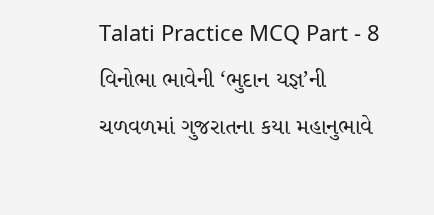Talati Practice MCQ Part - 8
વિનોભા ભાવેની ‘ભુદાન યજ્ઞ’ની ચળવળમાં ગુજરાતના કયા મહાનુભાવે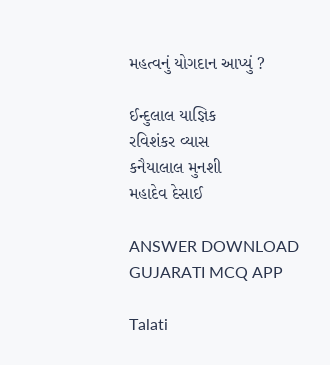મહત્વનું યોગદાન આપ્યું ?

ઈન્દુલાલ યાજ્ઞિક
રવિશંકર વ્યાસ
કનૈયાલાલ મુનશી
મહાદેવ દેસાઈ

ANSWER DOWNLOAD GUJARATI MCQ APP

Talati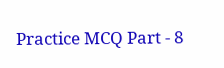Practice MCQ Part - 8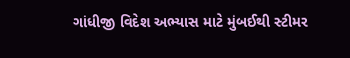ગાંધીજી વિદેશ અભ્યાસ માટે મુંબઈથી સ્ટીમર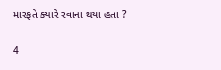મારફતે ક્યારે રવાના થયા હતા ?

4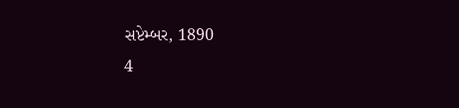સપ્ટેમ્બર, 1890
4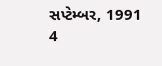સપ્ટેમ્બર, 1991
4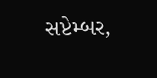સપ્ટેમ્બર,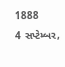1888
4 સપ્ટેમ્બર,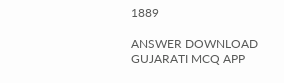1889

ANSWER DOWNLOAD GUJARATI MCQ APP